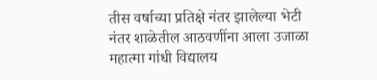तीस वर्षाच्या प्रतिक्षे नंतर झालेल्या भेटी नंतर शाळेतील आठवणींना आला उजाळा महात्मा गांधी विद्यालय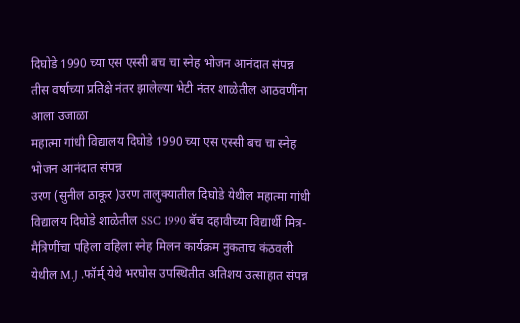दिघोडे 1990 च्या एस एस्सी बच चा स्नेह भोजन आनंदात संपन्न
तीस वर्षाच्या प्रतिक्षे नंतर झालेल्या भेटी नंतर शाळेतील आठवणींना आला उजाळा
महात्मा गांधी विद्यालय दिघोडे 1990 च्या एस एस्सी बच चा स्नेह भोजन आनंदात संपन्न
उरण (सुनील ठाकूर )उरण तालुक्यातील दिघोडे येथील महात्मा गांधी विद्यालय दिघोडे शाळेतील SSC 1990 बॅच दहावीच्या विद्यार्थी मित्र-मैत्रिणींचा पहिला वहिला स्नेह मिलन कार्यक्रम नुकताच कंठवली येथील M.J .फॉर्म् येथे भरघोस उपस्थितीत अतिशय उत्साहात संपन्न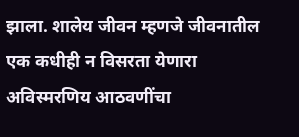झाला. शालेय जीवन म्हणजे जीवनातील एक कधीही न विसरता येणारा अविस्मरणिय आठवणींचा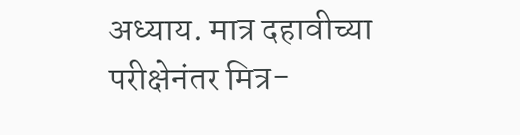अध्याय. मात्र दहावीच्या परीक्षेनंतर मित्र-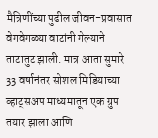मैत्रिणींच्या पुढील जीवन-प्रवासात वेगवेगळ्या वाटांनी गेल्याने ताटातुट झाली. मात्र आता सुमारे 33 वर्षानंतर सोशल मिडियाच्या व्हाट्सअप माध्यमातून एक ग्रुप तयार झाला आणि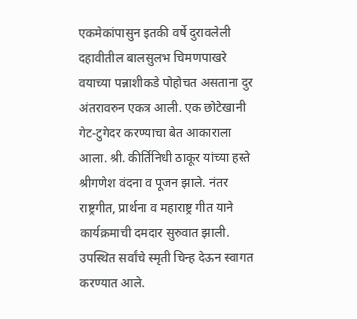एकमेकांपासुन इतकी वर्षे दुरावलेली दहावीतील बालसुलभ चिमणपाखरे वयाच्या पन्नाशीकडे पोहोचत असताना दुर अंतरावरुन एकत्र आली. एक छोटेखानी गेट-टुगेदर करण्याचा बेत आकाराला आला. श्री. कीर्तिनिधी ठाकूर यांच्या हस्ते श्रीगणेश वंदना व पूजन झाले. नंतर राष्ट्रगीत, प्रार्थना व महाराष्ट्र गीत याने कार्यक्रमाची दमदार सुरुवात झाली. उपस्थित सर्वांचे स्मृती चिन्ह देऊन स्वागत करण्यात आले.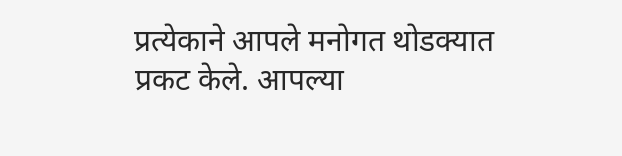प्रत्येकाने आपले मनोगत थोडक्यात प्रकट केले. आपल्या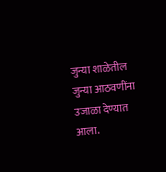जुन्या शाळेतील जुन्या आठवणींना उजाळा देण्यात आला.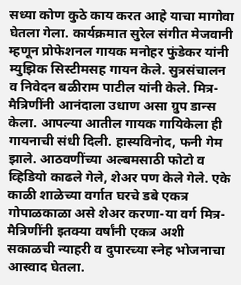सध्या कोण कुठे काय करत आहे याचा मागोवा घेतला गेला. कार्यक्रमात सुरेल संगीत मेजवानी म्हणून प्रोफेशनल गायक मनोहर फुंडेकर यांनी म्युझिक सिस्टीमसह गायन केले. सुत्रसंचालन व निवेदन बळीराम पाटील यांनी केले. मित्र-मैत्रिणींनी आनंदाला उधाण असा ग्रुप डान्स केला. आपल्या आतील गायक गायिकेला ही गायनाची संधी दिली. हास्यविनोद, फनी गेम झाले. आठवणींच्या अल्बमसाठी फोटो व व्हिडियो काढले गेले, शेअर पण केले गेले. एके काळी शाळेच्या वर्गात घरचे डबे एकत्र गोपाळकाळा असे शेअर करणा-या वर्ग मित्र-मैत्रिणींनी इतक्या वर्षांनी एकत्र अशी सकाळची न्याहरी व दुपारच्या स्नेह भोजनाचा आस्वाद घेतला.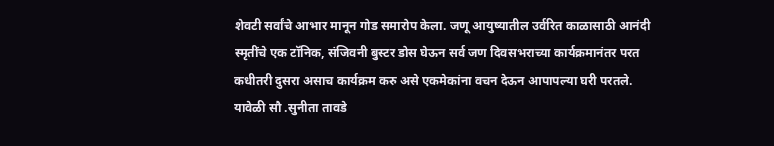शेवटी सर्वांचे आभार मानून गोड समारोप केला. जणू आयुष्यातील उर्वरित काळासाठी आनंदी स्मृतींचे एक टॉनिक, संजिवनी बुस्टर डोस घेऊन सर्व जण दिवसभराच्या कार्यक्रमानंतर परत कधीतरी दुसरा असाच कार्यक्रम करु असे एकमेकांना वचन देऊन आपापल्या घरी परतले.
यावेळी सौ .सुनीता तावडे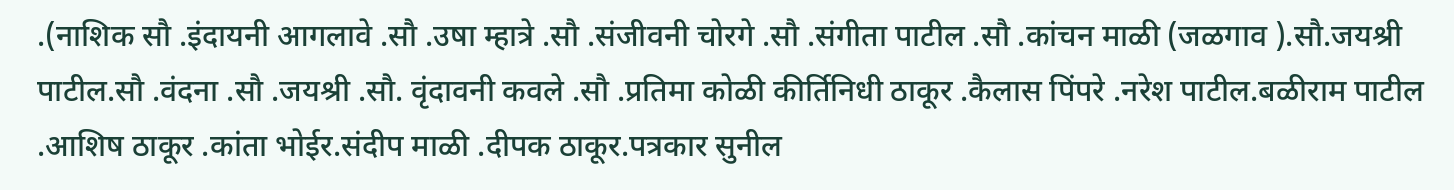.(नाशिक सौ .इंदायनी आगलावे .सौ .उषा म्हात्रे .सौ .संजीवनी चोरगे .सौ .संगीता पाटील .सौ .कांचन माळी (जळगाव ).सौ.जयश्री पाटील.सौ .वंदना .सौ .जयश्री .सौ. वृंदावनी कवले .सौ .प्रतिमा कोळी कीर्तिनिधी ठाकूर .कैलास पिंपरे .नरेश पाटील.बळीराम पाटील .आशिष ठाकूर .कांता भोईर.संदीप माळी .दीपक ठाकूर.पत्रकार सुनील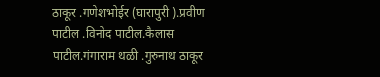ठाकूर .गणेशभोईर (घारापुरी ).प्रवीण पाटील .विनोद पाटील.कैलास पाटील.गंगाराम थळी .गुरुनाथ ठाकूर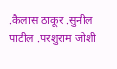.कैलास ठाकूर .सुनील पाटील .परशुराम जोशी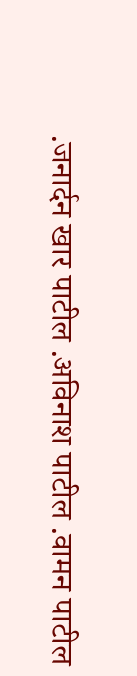.जनार्दन खार पाटील .अविनाश पाटील .वामन पाटील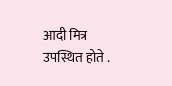आदी मित्र उपस्थित होते .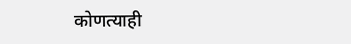कोणत्याही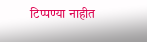टिप्पण्या नाहीत